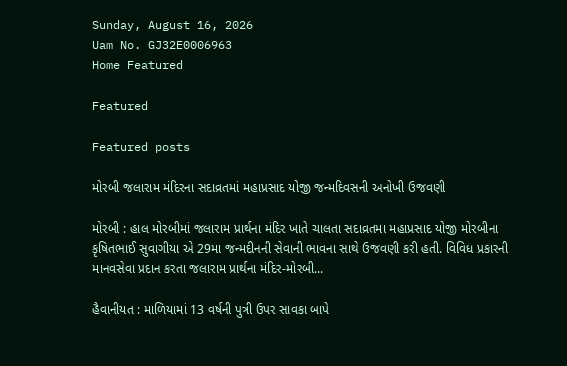Sunday, August 16, 2026
Uam No. GJ32E0006963
Home Featured

Featured

Featured posts

મોરબી જલારામ મંદિરના સદાવ્રતમાં મહાપ્રસાદ યોજી જન્મદિવસની અનોખી ઉજવણી

મોરબી : હાલ મોરબીમાં જલારામ પ્રાર્થના મંદિર ખાતે ચાલતા સદાવ્રતમા મહાપ્રસાદ યોજી મોરબીના કૃષિતભાઈ સુવાગીયા એ 29મા જન્મદીનની સેવાની ભાવના સાથે ઉજવણી કરી હતી. વિવિધ પ્રકારની માનવસેવા પ્રદાન કરતા જલારામ પ્રાર્થના મંદિર-મોરબી...

હૈવાનીયત : માળિયામાં 13 વર્ષની પુત્રી ઉપર સાવકા બાપે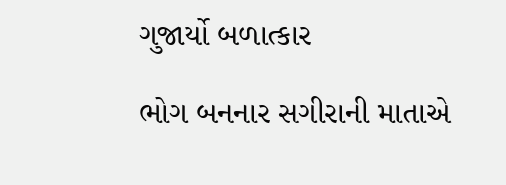ગુજાર્યો બળાત્કાર

ભોગ બનનાર સગીરાની માતાએ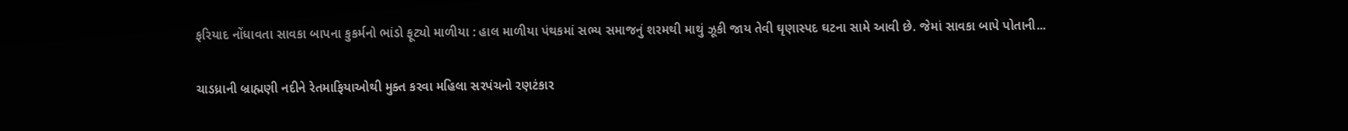ફરિયાદ નોંધાવતા સાવકા બાપના કુકર્મનો ભાંડો ફૂટ્યો માળીયા : હાલ માળીયા પંથકમાં સભ્ય સમાજનું શરમથી માથું ઝૂકી જાય તેવી ઘૃણાસ્પદ ઘટના સામે આવી છે. જેમાં સાવકા બાપે પોતાની...

ચાડધ્રાની બ્રાહ્મણી નદીને રેતમાફિયાઓથી મુક્ત કરવા મહિલા સરપંચનો રણટંકાર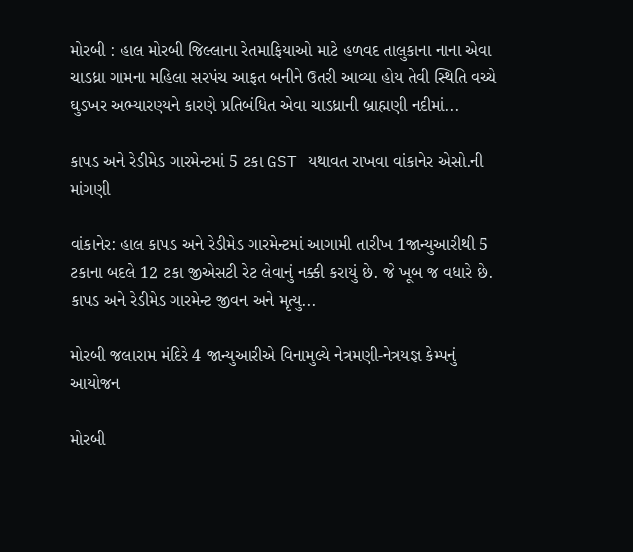મોરબી : હાલ મોરબી જિલ્લાના રેતમાફિયાઓ માટે હળવદ તાલુકાના નાના એવા ચાડધ્રા ગામના મહિલા સરપંચ આફત બનીને ઉતરી આવ્યા હોય તેવી સ્થિતિ વચ્ચે ઘુડખર અભ્યારણ્યને કારણે પ્રતિબંધિત એવા ચાડધ્રાની બ્રાહ્મણી નદીમાં...

કાપડ અને રેડીમેડ ગારમેન્ટમાં 5 ટકા GST યથાવત રાખવા વાંકાનેર એસો.ની માંગણી

વાંકાનેર: હાલ કાપડ અને રેડીમેડ ગારમેન્ટમાં આગામી તારીખ 1જાન્યુઆરીથી 5 ટકાના બદલે 12 ટકા જીએસટી રેટ લેવાનું નક્કી કરાયું છે. જે ખૂબ જ વધારે છે. કાપડ અને રેડીમેડ ગારમેન્ટ જીવન અને મૃત્યુ...

મોરબી જલારામ મંદિરે 4 જાન્યુઆરીએ વિનામુલ્યે નેત્રમણી-નેત્રયજ્ઞ કેમ્પનું આયોજન

મોરબી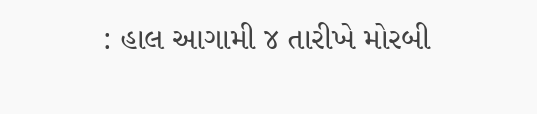: હાલ આગામી ૪ તારીખે મોરબી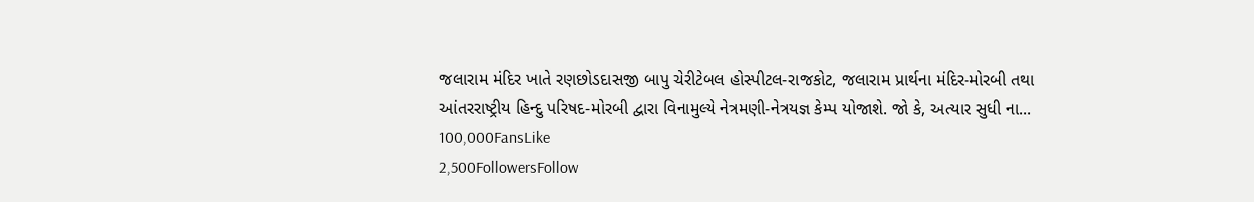જલારામ મંદિર ખાતે રણછોડદાસજી બાપુ ચેરીટેબલ હોસ્પીટલ-રાજકોટ, જલારામ પ્રાર્થના મંદિર-મોરબી તથા આંતરરાષ્ટ્રીય હિન્દુ પરિષદ-મોરબી દ્વારા વિનામુલ્યે નેત્રમણી-નેત્રયજ્ઞ કેમ્પ યોજાશે. જો કે, અત્યાર સુધી ના...
100,000FansLike
2,500FollowersFollow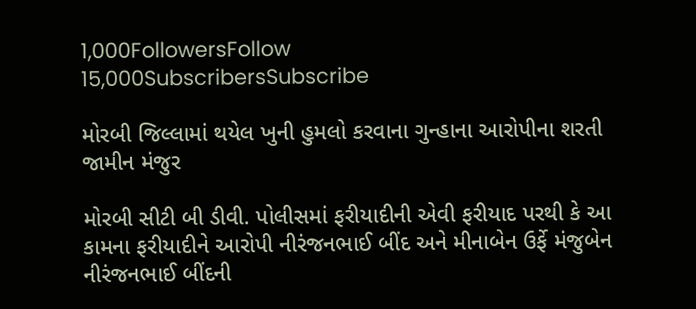1,000FollowersFollow
15,000SubscribersSubscribe

મોરબી જિલ્લામાં થયેલ ખુની હુમલો કરવાના ગુન્હાના આરોપીના શરતી જામીન મંજુર

મોરબી સીટી બી ડીવી. પોલીસમાં ફરીયાદીની એવી ફરીયાદ પરથી કે આ કામના ફરીયાદીને આરોપી નીરંજનભાઈ બીંદ અને મીનાબેન ઉર્ફે મંજુબેન નીરંજનભાઈ બીંદની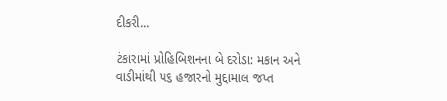દીકરી...

ટંકારામાં પ્રોહિબિશનના બે દરોડા: મકાન અને વાડીમાંથી ૫૬ હજારનો મુદ્દામાલ જપ્ત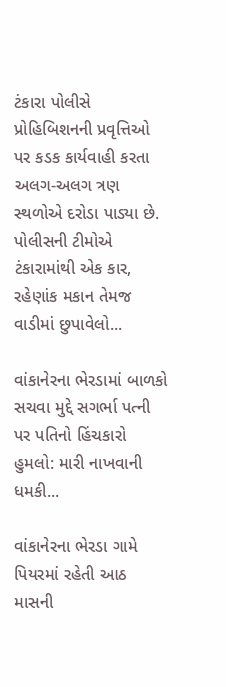ટંકારા પોલીસે પ્રોહિબિશનની પ્રવૃત્તિઓ પર કડક કાર્યવાહી કરતા અલગ-અલગ ત્રણ સ્થળોએ દરોડા પાડ્યા છે. પોલીસની ટીમોએ ટંકારામાંથી એક કાર, રહેણાંક મકાન તેમજ વાડીમાં છુપાવેલો...

વાંકાનેરના ભેરડામાં બાળકો સચવા મુદ્દે સગર્ભા પત્ની પર પતિનો હિંચકારો હુમલો: મારી નાખવાની ધમકી...

વાંકાનેરના ભેરડા ગામે પિયરમાં રહેતી આઠ માસની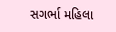સગર્ભા મહિલા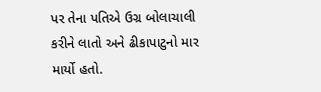પર તેના પતિએ ઉગ્ર બોલાચાલી કરીને લાતો અને ઢીકાપાટુનો માર માર્યો હતો.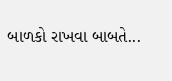બાળકો રાખવા બાબતે...